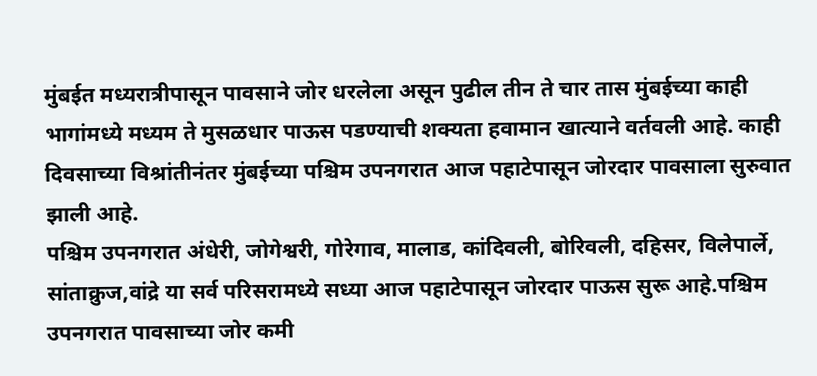मुंबईत मध्यरात्रीपासून पावसाने जोर धरलेला असून पुढील तीन ते चार तास मुंबईच्या काही भागांमध्ये मध्यम ते मुसळधार पाऊस पडण्याची शक्यता हवामान खात्याने वर्तवली आहे. काही दिवसाच्या विश्रांतीनंतर मुंबईच्या पश्चिम उपनगरात आज पहाटेपासून जोरदार पावसाला सुरुवात झाली आहे.
पश्चिम उपनगरात अंधेरी, जोगेश्वरी, गोरेगाव, मालाड, कांदिवली, बोरिवली, दहिसर, विलेपार्ले, सांताक्रुज,वांद्रे या सर्व परिसरामध्ये सध्या आज पहाटेपासून जोरदार पाऊस सुरू आहे.पश्चिम उपनगरात पावसाच्या जोर कमी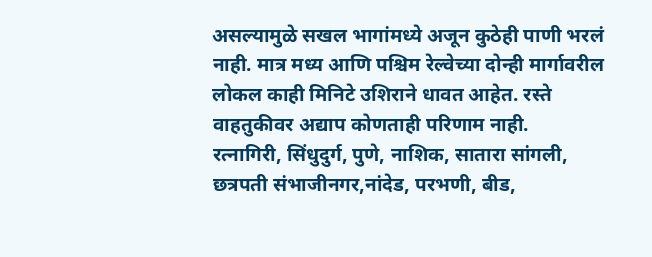असल्यामुळे सखल भागांमध्ये अजून कुठेही पाणी भरलं नाही. मात्र मध्य आणि पश्चिम रेल्वेच्या दोन्ही मार्गावरील लोकल काही मिनिटे उशिराने धावत आहेत. रस्ते वाहतुकीवर अद्याप कोणताही परिणाम नाही.
रत्नागिरी, सिंधुदुर्ग, पुणे, नाशिक, सातारा सांगली, छत्रपती संभाजीनगर,नांदेड, परभणी, बीड,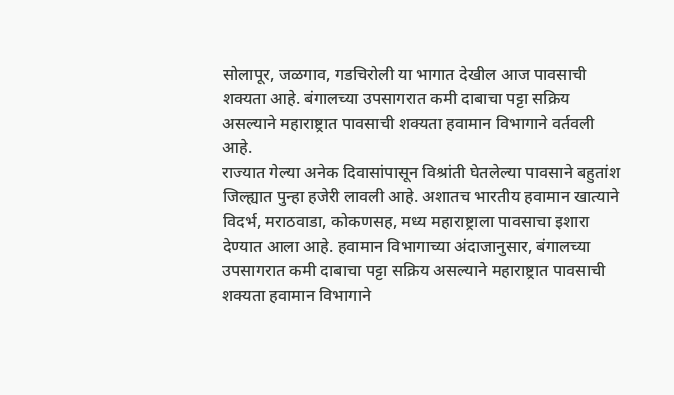सोलापूर, जळगाव, गडचिरोली या भागात देखील आज पावसाची शक्यता आहे. बंगालच्या उपसागरात कमी दाबाचा पट्टा सक्रिय असल्याने महाराष्ट्रात पावसाची शक्यता हवामान विभागाने वर्तवली आहे.
राज्यात गेल्या अनेक दिवासांपासून विश्रांती घेतलेल्या पावसाने बहुतांश जिल्ह्यात पुन्हा हजेरी लावली आहे. अशातच भारतीय हवामान खात्याने विदर्भ, मराठवाडा, कोकणसह, मध्य महाराष्ट्राला पावसाचा इशारा देण्यात आला आहे. हवामान विभागाच्या अंदाजानुसार, बंगालच्या उपसागरात कमी दाबाचा पट्टा सक्रिय असल्याने महाराष्ट्रात पावसाची शक्यता हवामान विभागाने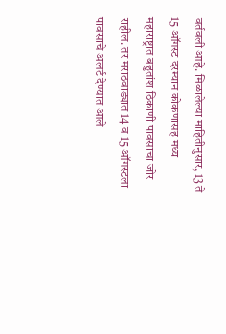वर्तवली आहे. मिळालेल्या माहितीनुसार, 13 ते 15 ऑगस्ट दरम्यान कोकणासह मध्य महाराष्ट्रात बहुतांश ठिकाणी पावसाचा जोर राहील. तर मराठवाड्यात 14 व 15 ऑगस्टला पावसाचे अलर्ट देण्यात आले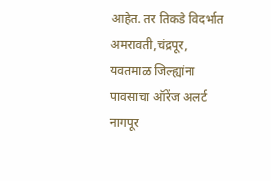आहेत. तर तिकडे विदर्भात अमरावती,चंद्रपूर, यवतमाळ जिल्ह्यांना पावसाचा ऑरेंज अलर्ट नागपूर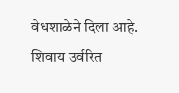वेधशाळेने दिला आहे. शिवाय उर्वरित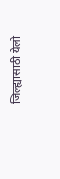जिल्ह्यासाठी येलो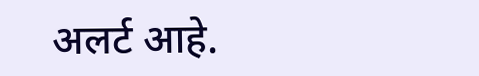अलर्ट आहे.